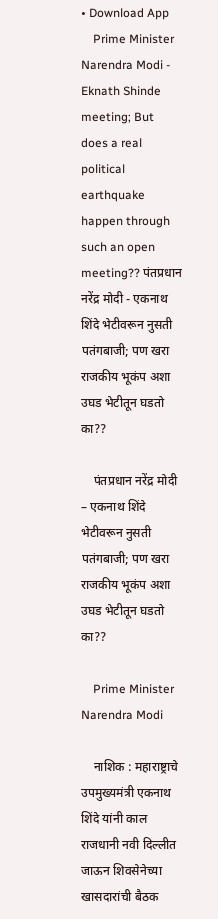• Download App
    Prime Minister Narendra Modi - Eknath Shinde meeting; But does a real political earthquake happen through such an open meeting?? पंतप्रधान नरेंद्र मोदी - एकनाथ शिंदे भेटीवरून नुसती पतंगबाजी; पण खरा राजकीय भूकंप अशा उघड भेटीतून घडतो का??

    पंतप्रधान नरेंद्र मोदी – एकनाथ शिंदे भेटीवरून नुसती पतंगबाजी; पण खरा राजकीय भूकंप अशा उघड भेटीतून घडतो का??

    Prime Minister Narendra Modi

    नाशिक : महाराष्ट्राचे उपमुख्यमंत्री एकनाथ शिंदे यांनी काल राजधानी नवी दिल्लीत जाऊन शिवसेनेच्या खासदारांची बैठक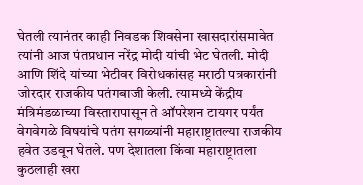घेतली त्यानंतर काही निवडक शिवसेना खासदारांसमावेत त्यांनी आज पंतप्रधान नरेंद्र मोदी यांची भेट घेतली. मोदी आणि शिंदे यांच्या भेटीवर विरोधकांसह मराठी पत्रकारांनी जोरदार राजकीय पतंगबाजी केली. त्यामध्ये केंद्रीय मंत्रिमंडळाच्या विस्तारापासून ते ऑपरेशन टायगर पर्यंत वेगवेगळे विषयांचे पतंग सगळ्यांनी महाराष्ट्रातल्या राजकीय हवेत उडवून घेतले. पण देशातला किंवा महाराष्ट्रातला कुठलाही खरा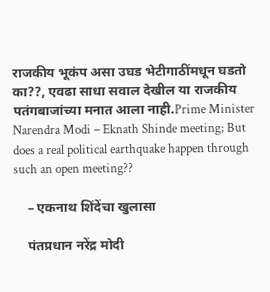राजकीय भूकंप असा उघड भेटीगाठींमधून घडतो का??, एवढा साधा सवाल देखील या राजकीय पतंगबाजांच्या मनात आला नाही.Prime Minister Narendra Modi – Eknath Shinde meeting; But does a real political earthquake happen through such an open meeting??

    – एकनाथ शिंदेंचा खुलासा

    पंतप्रधान नरेंद्र मोदी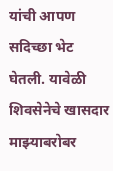यांची आपण सदिच्छा भेट घेतली. यावेळी शिवसेनेचे खासदार माझ्याबरोबर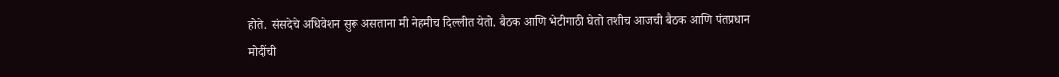होते. संसदेचे अधिवेशन सुरू असताना मी नेहमीच दिल्लीत येतो. बैठक आणि भेटीगाठी घेतो तशीच आजची बैठक आणि पंतप्रधान मोदींची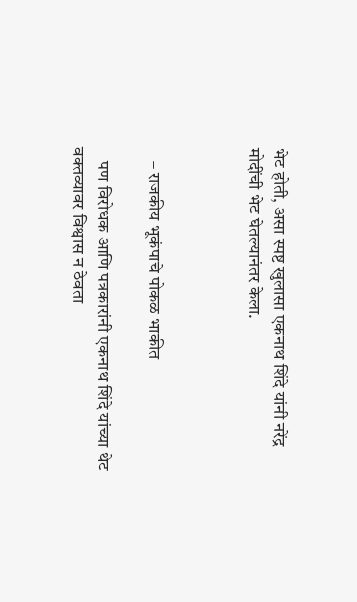भेट‌ होती, असा स्पष्ट खुलासा एकनाथ शिंदे यांनी नरेंद्र मोदींची भेट घेतल्यानंतर केला.



    – राजकीय भूकंपाचे पोकळ भाकीत

    पण विरोधक आणि पत्रकारांनी एकनाथ शिंदे यांच्या थेट वक्तव्यावर विश्वास न ठेवता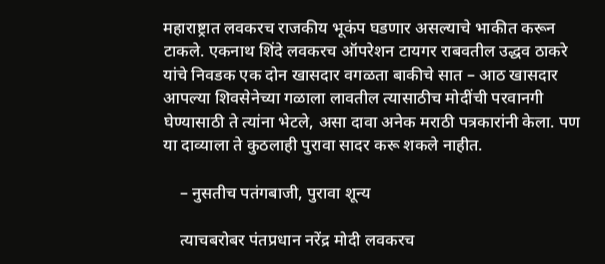महाराष्ट्रात लवकरच राजकीय भूकंप घडणार असल्याचे भाकीत करून टाकले. एकनाथ शिंदे लवकरच ऑपरेशन टायगर राबवतील उद्धव ठाकरे यांचे निवडक एक दोन खासदार वगळता बाकीचे सात – आठ खासदार आपल्या शिवसेनेच्या गळाला लावतील त्यासाठीच मोदींची परवानगी घेण्यासाठी ते त्यांना भेटले, असा दावा अनेक मराठी पत्रकारांनी केला. पण या दाव्याला ते कुठलाही पुरावा सादर करू शकले नाहीत.

    – नुसतीच पतंगबाजी, पुरावा शून्य

    त्याचबरोबर पंतप्रधान नरेंद्र मोदी लवकरच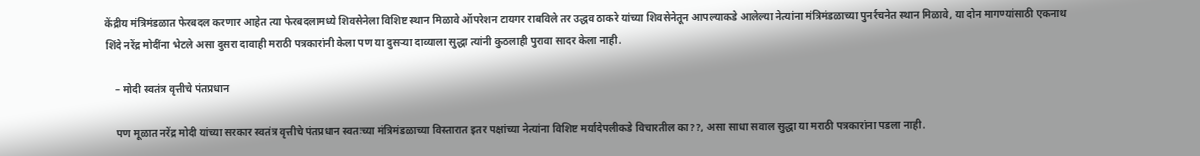केंद्रीय मंत्रिमंडळात फेरबदल करणार आहेत त्या फेरबदलामध्ये शिवसेनेला विशिष्ट स्थान मिळावे ऑपरेशन टायगर राबविले तर उद्धव ठाकरे यांच्या शिवसेनेतून आपल्याकडे आलेल्या नेत्यांना मंत्रिमंडळाच्या पुनर्रचनेत स्थान मिळावे, या दोन मागण्यांसाठी एकनाथ शिंदे नरेंद्र मोदींना भेटले असा दुसरा दावाही मराठी पत्रकारांनी केला पण या दुसऱ्या दाव्याला सुद्धा त्यांनी कुठलाही पुरावा सादर केला नाही.

    – मोदी स्वतंत्र वृत्तीचे पंतप्रधान

    पण मूळात नरेंद्र मोदी यांच्या सरकार स्वतंत्र वृत्तीचे पंतप्रधान स्वतःच्या मंत्रिमंडळाच्या विस्तारात इतर पक्षांच्या नेत्यांना विशिष्ट मर्यादेपलीकडे विचारतील का??, असा साधा सवाल सुद्धा या मराठी पत्रकारांना पडला नाही.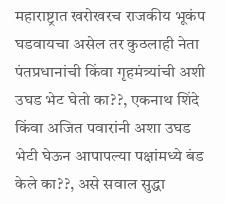महाराष्ट्रात खरोखरच राजकीय भूकंप घडवायचा असेल तर कुठलाही नेता पंतप्रधानांची किंवा गृहमंत्र्यांची अशी उघड भेट घेतो का??, एकनाथ शिंदे किंवा अजित पवारांनी अशा उघड भेटी घेऊन आपापल्या पक्षांमध्ये बंड केले का??, असे सवाल सुद्धा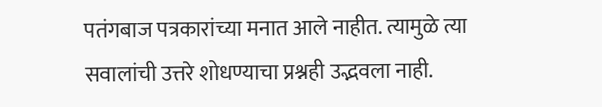पतंगबाज पत्रकारांच्या मनात आले नाहीत. त्यामुळे त्या सवालांची उत्तरे शोधण्याचा प्रश्नही उद्भवला नाही.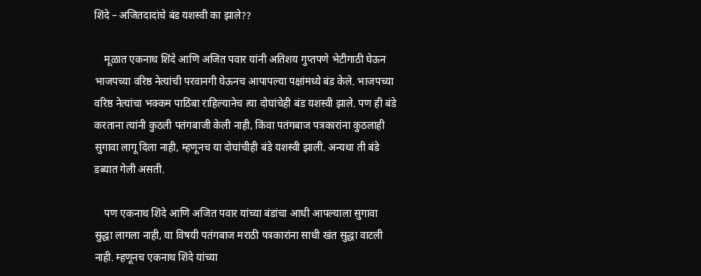शिंदे – अजितदादांचे बंड यशस्वी का झाले??

    मूळात एकनाथ शिंदे आणि अजित पवार यांनी अतिशय गुप्तपणे भेटीगाठी घेऊन भाजपच्या वरिष्ठ नेत्यांची परवानगी घेऊनच आपापल्या पक्षांमध्ये बंड केले. भाजपच्या वरिष्ठ नेत्यांचा भक्कम पाठिंबा राहिल्यानेच त्या दोघांचेही बंड यशस्वी झाले. पण ही बंडे करताना त्यांनी कुठली पतंगबाजी केली नाही, किंवा पतंगबाज पत्रकारांना कुठलाही सुगावा लागू दिला नाही, म्हणूनच या दोघांचीही बंडे यशस्वी झाली. अन्यथा ती बंडे डब्यात गेली असती.

    पण एकनाथ शिंदे आणि अजित पवार यांच्या बंडांचा आधी आपल्याला सुगावा सुद्धा लागला नाही, या विषयी पतंगबाज मराठी पत्रकारांना साधी खंत सुद्धा वाटली नाही. म्हणूनच एकनाथ शिंदे यांच्या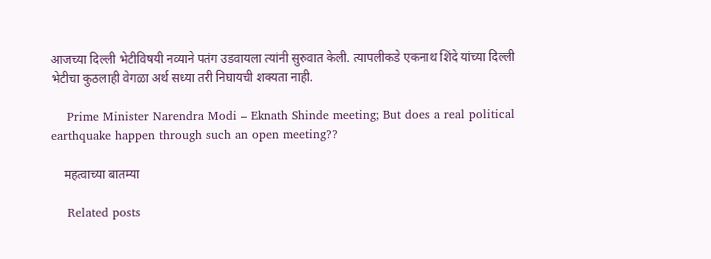आजच्या दिल्ली भेटीविषयी नव्याने पतंग उडवायला त्यांनी सुरुवात केली. त्यापलीकडे एकनाथ शिंदे यांच्या दिल्ली भेटीचा कुठलाही वेगळा अर्थ सध्या तरी निघायची शक्यता नाही.

    Prime Minister Narendra Modi – Eknath Shinde meeting; But does a real political earthquake happen through such an open meeting??

    महत्वाच्या बातम्या

    Related posts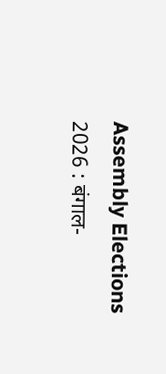Assembly Elections 2026 : बंगाल-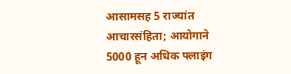आसामसह 5 राज्यांत आचारसंहिता; आयोगाने 5000 हून अधिक फ्लाइंग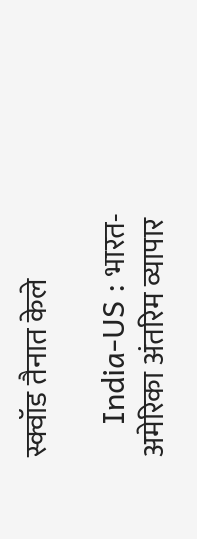स्क्वॉड तैनात केले

    India-US : भारत-अमेरिका अंतरिम व्यापार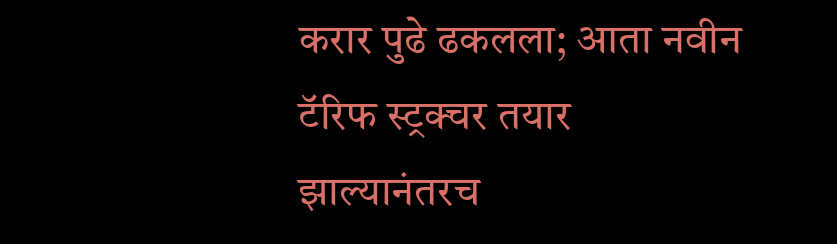करार पुढे ढकलला; आता नवीन टॅरिफ स्ट्रक्चर तयार झाल्यानंतरच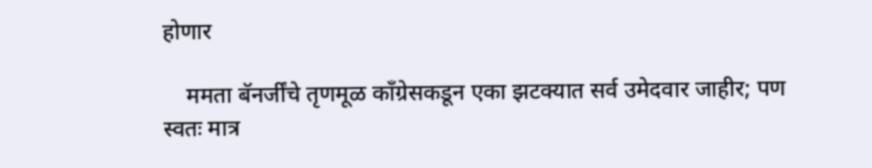होणार

    ममता बॅनर्जींचे तृणमूळ काँग्रेसकडून एका झटक्यात सर्व उमेदवार जाहीर; पण स्वतः मात्र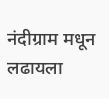नंदीग्राम मधून लढायला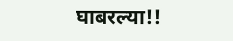घाबरल्या!!